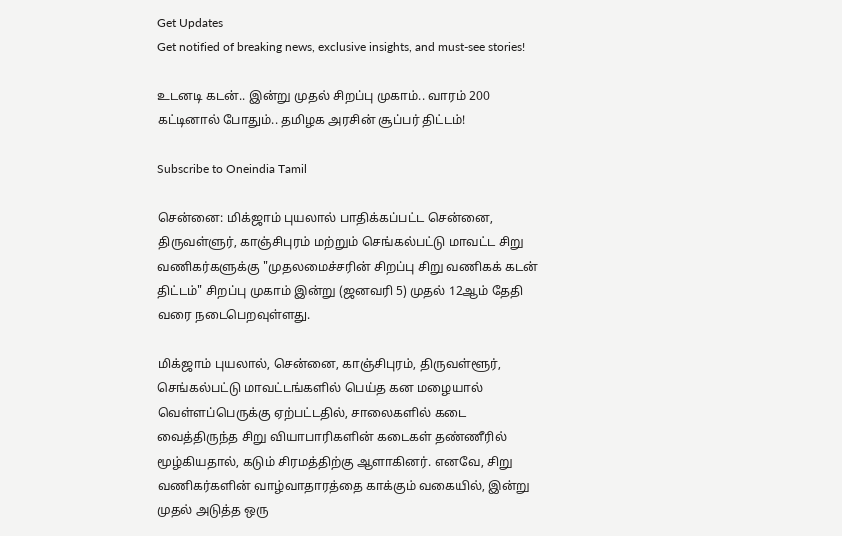Get Updates
Get notified of breaking news, exclusive insights, and must-see stories!

உடனடி கடன்.. இன்று முதல் சிறப்பு முகாம்.. வாரம் 200 கட்டினால் போதும்.. தமிழக அரசின் சூப்பர் திட்டம்!

Subscribe to Oneindia Tamil

சென்னை: மிக்ஜாம் புயலால் பாதிக்கப்பட்ட சென்னை, திருவள்ளுர், காஞ்சிபுரம் மற்றும் செங்கல்பட்டு மாவட்ட சிறு வணிகர்களுக்கு "முதலமைச்சரின் சிறப்பு சிறு வணிகக் கடன் திட்டம்" சிறப்பு முகாம் இன்று (ஜனவரி 5) முதல் 12ஆம் தேதி வரை நடைபெறவுள்ளது.

மிக்ஜாம் புயலால், சென்னை, காஞ்சிபுரம், திருவள்ளூர், செங்கல்பட்டு மாவட்டங்களில் பெய்த கன மழையால் வெள்ளப்பெருக்கு ஏற்பட்டதில், சாலைகளில் கடை வைத்திருந்த சிறு வியாபாரிகளின் கடைகள் தண்ணீரில் மூழ்கியதால், கடும் சிரமத்திற்கு ஆளாகினர். எனவே, சிறு வணிகர்களின் வாழ்வாதாரத்தை காக்கும் வகையில், இன்று முதல் அடுத்த ஒரு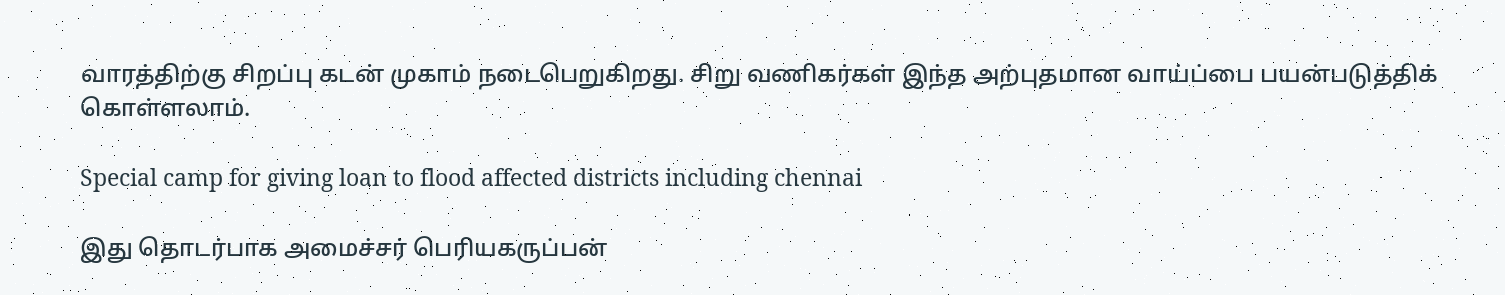வாரத்திற்கு சிறப்பு கடன் முகாம் நடைபெறுகிறது. சிறு வணிகர்கள் இந்த அற்புதமான வாய்ப்பை பயன்படுத்திக் கொள்ளலாம்.

Special camp for giving loan to flood affected districts including chennai

இது தொடர்பாக அமைச்சர் பெரியகருப்பன்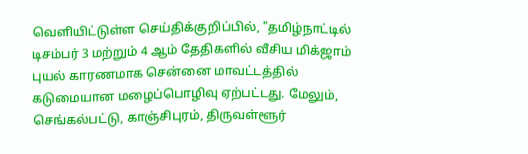வெளியிட்டுள்ள செய்திக்குறிப்பில், "தமிழ்நாட்டில் டிசம்பர் 3 மற்றும் 4 ஆம் தேதிகளில் வீசிய மிக்ஜாம் புயல் காரணமாக சென்னை மாவட்டத்தில் கடுமையான மழைப்பொழிவு ஏற்பட்டது. மேலும், செங்கல்பட்டு, காஞ்சிபுரம், திருவள்ளூர்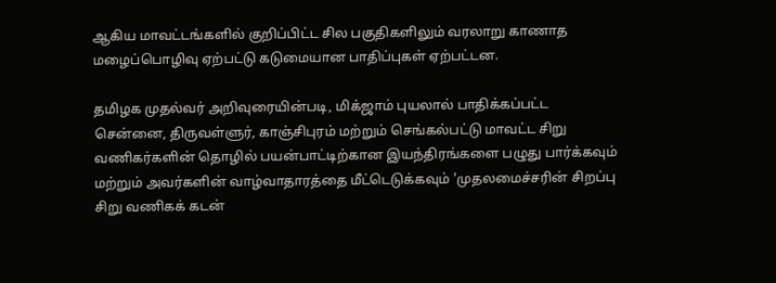ஆகிய மாவட்டங்களில் குறிப்பிட்ட சில பகுதிகளிலும் வரலாறு காணாத மழைப்பொழிவு ஏற்பட்டு கடுமையான பாதிப்புகள் ஏற்பட்டன.

தமிழக முதல்வர் அறிவுரையின்படி, மிக்ஜாம் புயலால் பாதிக்கப்பட்ட சென்னை, திருவள்ளுர், காஞ்சிபுரம் மற்றும் செங்கல்பட்டு மாவட்ட சிறு வணிகர்களின் தொழில் பயன்பாட்டிற்கான இயந்திரங்களை பழுது பார்க்கவும் மற்றும் அவர்களின் வாழ்வாதாரத்தை மீட்டெடுக்கவும் 'முதலமைச்சரின் சிறப்பு சிறு வணிகக் கடன்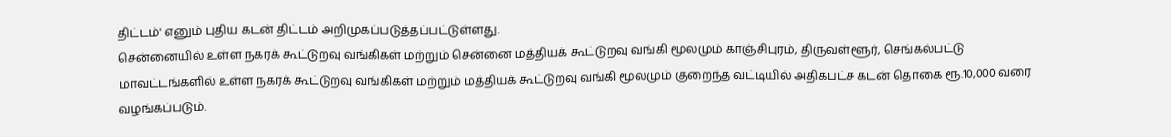திட்டம்' எனும் புதிய கடன் திட்டம் அறிமுகப்படுத்தப்பட்டுள்ளது.
சென்னையில் உள்ள நகரக் கூட்டுறவு வங்கிகள் மற்றும் சென்னை மத்தியக் கூட்டுறவு வங்கி மூலமும் காஞ்சிபுரம், திருவள்ளூர், செங்கல்பட்டு மாவட்டங்களில் உள்ள நகரக் கூட்டுறவு வங்கிகள் மற்றும் மத்தியக் கூட்டுறவு வங்கி மூலமும் குறைந்த வட்டியில் அதிகபட்ச கடன் தொகை ரூ.10,000 வரை வழங்கப்படும்.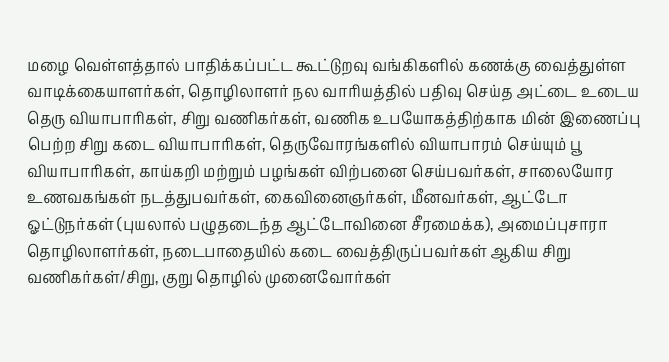மழை வெள்ளத்தால் பாதிக்கப்பட்ட கூட்டுறவு வங்கிகளில் கணக்கு வைத்துள்ள வாடிக்கையாளர்கள், தொழிலாளர் நல வாரியத்தில் பதிவு செய்த அட்டை உடைய தெரு வியாபாரிகள், சிறு வணிகர்கள், வணிக உபயோகத்திற்காக மின் இணைப்பு பெற்ற சிறு கடை வியாபாரிகள், தெருவோரங்களில் வியாபாரம் செய்யும் பூ வியாபாரிகள், காய்கறி மற்றும் பழங்கள் விற்பனை செய்பவர்கள், சாலையோர உணவகங்கள் நடத்துபவர்கள், கைவினைஞர்கள், மீனவர்கள், ஆட்டோ ஓட்டுநர்கள் (புயலால் பழுதடைந்த ஆட்டோவினை சீரமைக்க), அமைப்புசாரா தொழிலாளர்கள், நடைபாதையில் கடை வைத்திருப்பவர்கள் ஆகிய சிறு வணிகர்கள்/சிறு, குறு தொழில் முனைவோர்கள்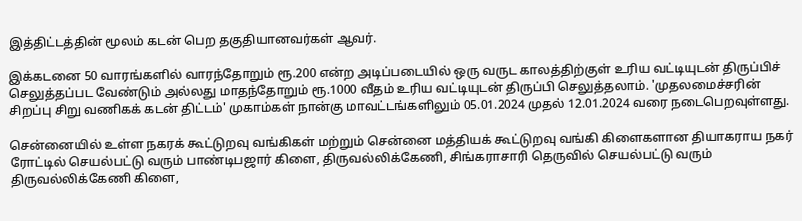இத்திட்டத்தின் மூலம் கடன் பெற தகுதியானவர்கள் ஆவர்.

இக்கடனை 50 வாரங்களில் வாரந்தோறும் ரூ.200 என்ற அடிப்படையில் ஒரு வருட காலத்திற்குள் உரிய வட்டியுடன் திருப்பிச் செலுத்தப்பட வேண்டும் அல்லது மாதந்தோறும் ரூ.1000 வீதம் உரிய வட்டியுடன் திருப்பி செலுத்தலாம். 'முதலமைச்சரின் சிறப்பு சிறு வணிகக் கடன் திட்டம்' முகாம்கள் நான்கு மாவட்டங்களிலும் 05.01.2024 முதல் 12.01.2024 வரை நடைபெறவுள்ளது.

சென்னையில் உள்ள நகரக் கூட்டுறவு வங்கிகள் மற்றும் சென்னை மத்தியக் கூட்டுறவு வங்கி கிளைகளான தியாகராய நகர் ரோட்டில் செயல்பட்டு வரும் பாண்டிபஜார் கிளை, திருவல்லிக்கேணி, சிங்கராசாரி தெருவில் செயல்பட்டு வரும் திருவல்லிக்கேணி கிளை,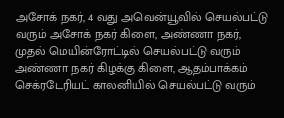அசோக் நகர், 4 வது அவென்யூவில் செயல்பட்டு வரும் அசோக் நகர் கிளை, அண்ணா நகர், முதல் மெயின்ரோட்டில் செயல்பட்டு வரும் அண்ணா நகர் கிழக்கு கிளை, ஆதம்பாக்கம் செக்ரடேரியட் காலனியில் செயல்பட்டு வரும்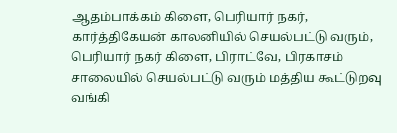ஆதம்பாக்கம் கிளை, பெரியார் நகர், கார்த்திகேயன் காலனியில் செயல்பட்டு வரும், பெரியார் நகர் கிளை, பிராட்வே, பிரகாசம் சாலையில் செயல்பட்டு வரும் மத்திய கூட்டுறவு வங்கி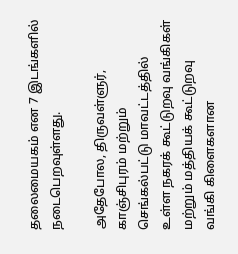தலைமையகம் என 7 இடங்களில் நடைபெறவுள்ளது.

அதேபோல, திருவள்ளுர், காஞ்சிபுரம் மற்றும் செங்கல்பட்டு மாவட்டத்தில் உள்ள நகரக் கூட்டுறவு வங்கிகள் மற்றும் மத்தியக் கூட்டுறவு வங்கி கிளைகளான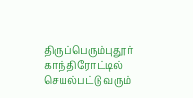திருப்பெரும்புதூர் காந்திரோட்டில் செயல்பட்டு வரும்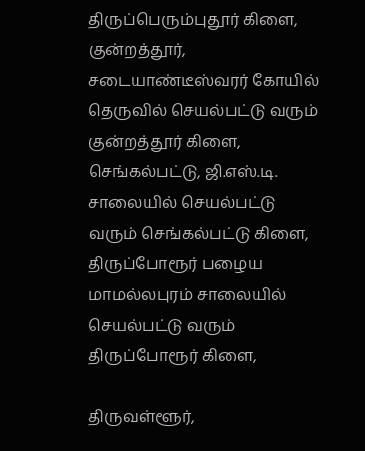திருப்பெரும்புதூர் கிளை, குன்றத்தூர், சடையாண்டீஸ்வரர் கோயில் தெருவில் செயல்பட்டு வரும் குன்றத்தூர் கிளை, செங்கல்பட்டு, ஜி.எஸ்.டி. சாலையில் செயல்பட்டு வரும் செங்கல்பட்டு கிளை, திருப்போரூர் பழைய மாமல்லபுரம் சாலையில் செயல்பட்டு வரும் திருப்போரூர் கிளை,

திருவள்ளூர்,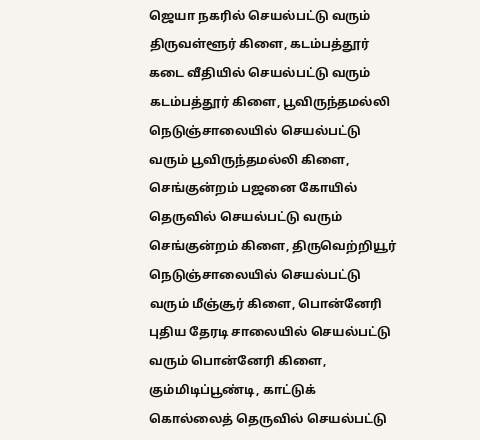ஜெயா நகரில் செயல்பட்டு வரும் திருவள்ளூர் கிளை, கடம்பத்தூர் கடை வீதியில் செயல்பட்டு வரும் கடம்பத்தூர் கிளை, பூவிருந்தமல்லி நெடுஞ்சாலையில் செயல்பட்டு வரும் பூவிருந்தமல்லி கிளை, செங்குன்றம் பஜனை கோயில் தெருவில் செயல்பட்டு வரும் செங்குன்றம் கிளை, திருவெற்றியூர் நெடுஞ்சாலையில் செயல்பட்டு வரும் மீஞ்சூர் கிளை, பொன்னேரி புதிய தேரடி சாலையில் செயல்பட்டு வரும் பொன்னேரி கிளை, கும்மிடிப்பூண்டி, காட்டுக் கொல்லைத் தெருவில் செயல்பட்டு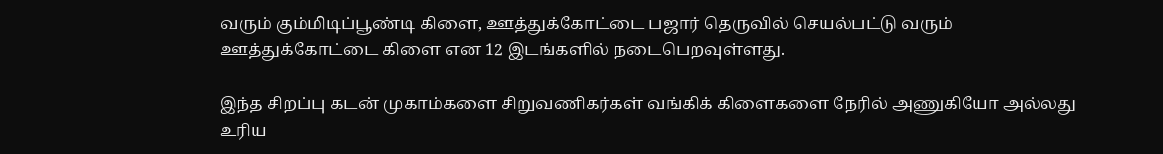வரும் கும்மிடிப்பூண்டி கிளை, ஊத்துக்கோட்டை பஜார் தெருவில் செயல்பட்டு வரும் ஊத்துக்கோட்டை கிளை என 12 இடங்களில் நடைபெறவுள்ளது.

இந்த சிறப்பு கடன் முகாம்களை சிறுவணிகர்கள் வங்கிக் கிளைகளை நேரில் அணுகியோ அல்லது உரிய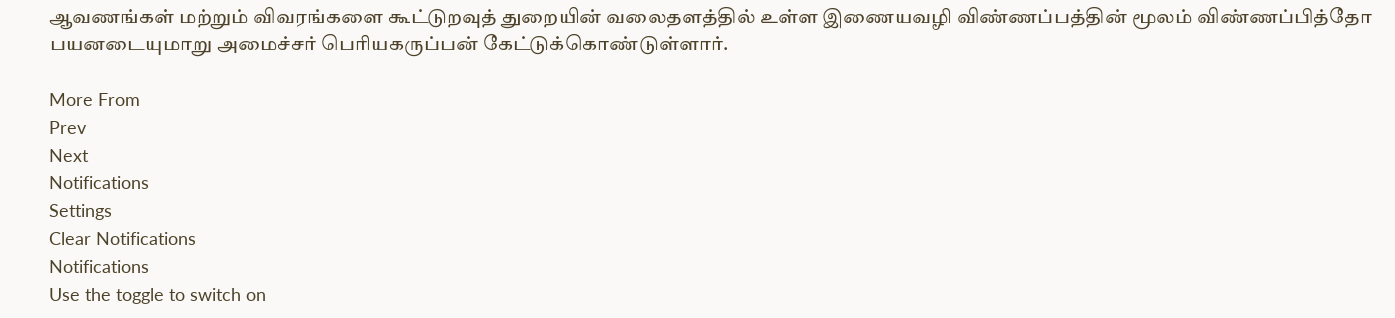ஆவணங்கள் மற்றும் விவரங்களை கூட்டுறவுத் துறையின் வலைதளத்தில் உள்ள இணையவழி விண்ணப்பத்தின் மூலம் விண்ணப்பித்தோ பயனடையுமாறு அமைச்சர் பெரியகருப்பன் கேட்டுக்கொண்டுள்ளார்.

More From
Prev
Next
Notifications
Settings
Clear Notifications
Notifications
Use the toggle to switch on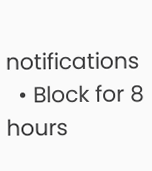notifications
  • Block for 8 hours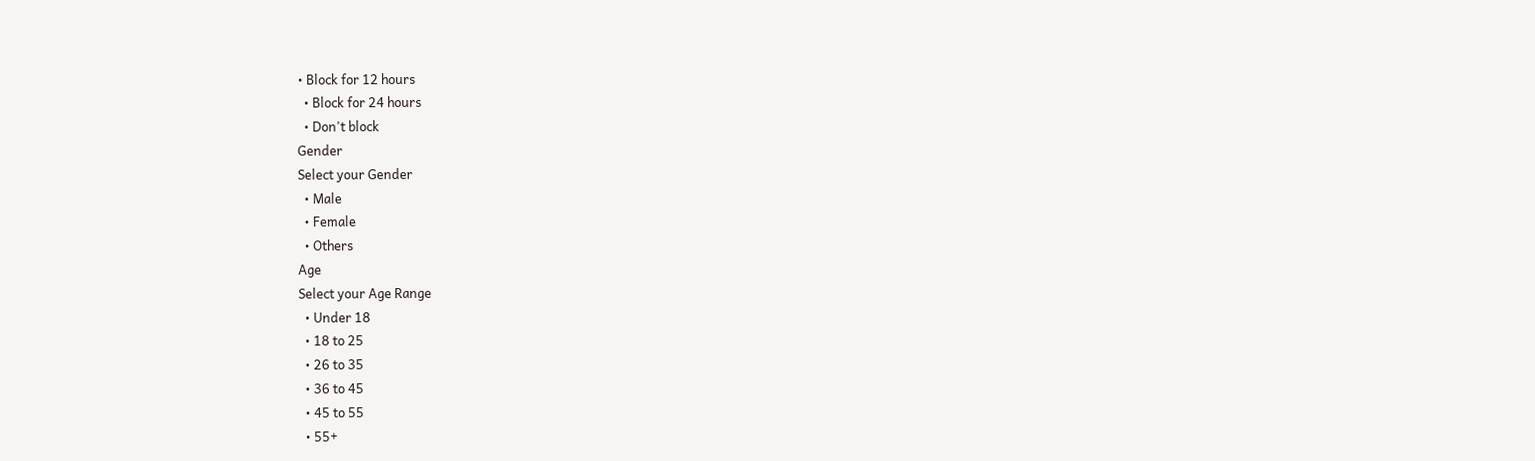• Block for 12 hours
  • Block for 24 hours
  • Don't block
Gender
Select your Gender
  • Male
  • Female
  • Others
Age
Select your Age Range
  • Under 18
  • 18 to 25
  • 26 to 35
  • 36 to 45
  • 45 to 55
  • 55+